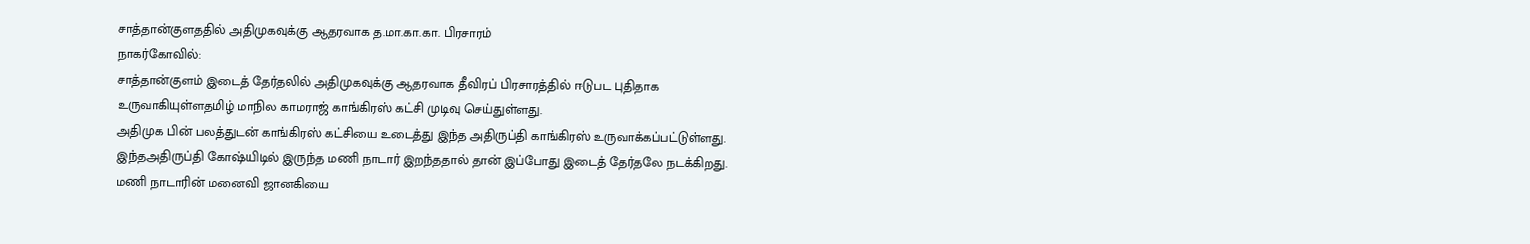சாத்தான்குளததில் அதிமுகவுக்கு ஆதரவாக த.மா.கா.கா. பிரசாரம்
நாகர்கோவில்:
சாத்தான்குளம் இடைத் தேர்தலில் அதிமுகவுக்கு ஆதரவாக தீவிரப் பிரசாரத்தில் ஈடுபட புதிதாக உருவாகியுள்ளதமிழ் மாநில காமராஜ் காங்கிரஸ் கட்சி முடிவு செய்துள்ளது.
அதிமுக பின் பலத்துடன் காங்கிரஸ் கட்சியை உடைத்து இந்த அதிருப்தி காங்கிரஸ் உருவாக்கப்பட்டுள்ளது. இந்தஅதிருப்தி கோஷ்யிடில் இருந்த மணி நாடார் இறந்ததால் தான் இப்போது இடைத் தேர்தலே நடக்கிறது.
மணி நாடாரின் மனைவி ஜானகியை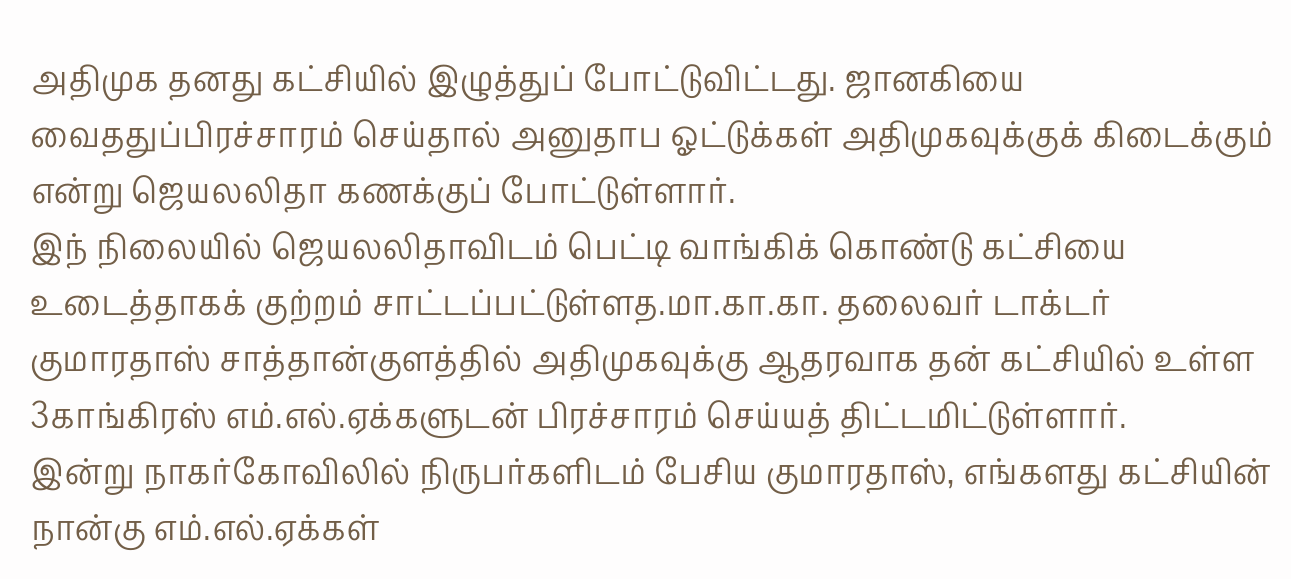அதிமுக தனது கட்சியில் இழுத்துப் போட்டுவிட்டது. ஜானகியை வைததுப்பிரச்சாரம் செய்தால் அனுதாப ஓட்டுக்கள் அதிமுகவுக்குக் கிடைக்கும் என்று ஜெயலலிதா கணக்குப் போட்டுள்ளார்.
இந் நிலையில் ஜெயலலிதாவிடம் பெட்டி வாங்கிக் கொண்டு கட்சியை உடைத்தாகக் குற்றம் சாட்டப்பட்டுள்ளத.மா.கா.கா. தலைவர் டாக்டர் குமாரதாஸ் சாத்தான்குளத்தில் அதிமுகவுக்கு ஆதரவாக தன் கட்சியில் உள்ள 3காங்கிரஸ் எம்.எல்.ஏக்களுடன் பிரச்சாரம் செய்யத் திட்டமிட்டுள்ளார்.
இன்று நாகர்கோவிலில் நிருபர்களிடம் பேசிய குமாரதாஸ், எங்களது கட்சியின் நான்கு எம்.எல்.ஏக்கள்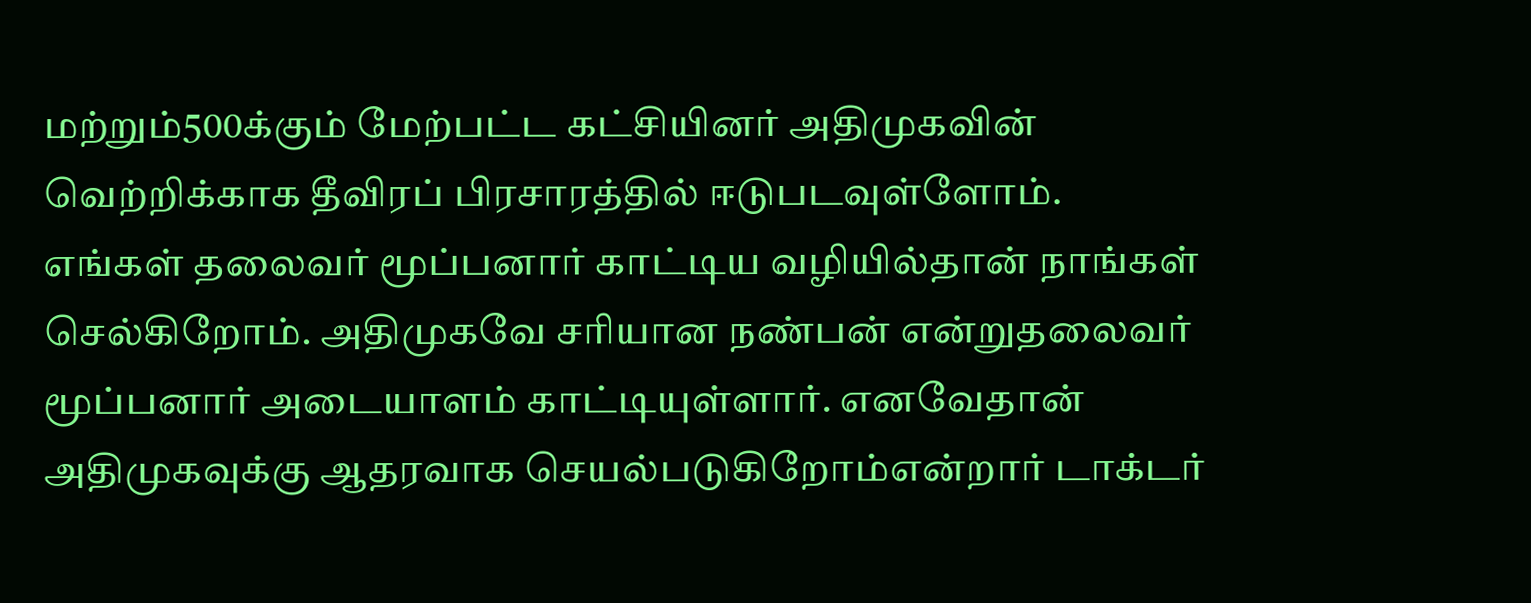மற்றும்500க்கும் மேற்பட்ட கட்சியினர் அதிமுகவின் வெற்றிக்காக தீவிரப் பிரசாரத்தில் ஈடுபடவுள்ளோம்.
எங்கள் தலைவர் மூப்பனார் காட்டிய வழியில்தான் நாங்கள் செல்கிறோம். அதிமுகவே சரியான நண்பன் என்றுதலைவர் மூப்பனார் அடையாளம் காட்டியுள்ளார். எனவேதான் அதிமுகவுக்கு ஆதரவாக செயல்படுகிறோம்என்றார் டாக்டர்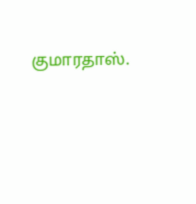குமாரதாஸ்.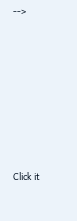-->












Click it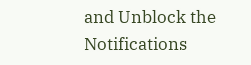and Unblock the Notifications